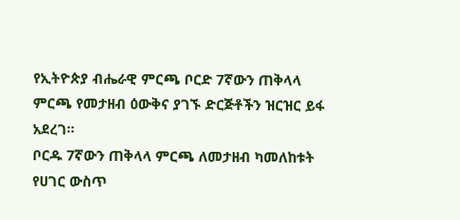የኢትዮጵያ ብሔራዊ ምርጫ ቦርድ 7ኛውን ጠቅላላ ምርጫ የመታዘብ ዕውቅና ያገኙ ድርጅቶችን ዝርዝር ይፋ አደረገ።
ቦርዱ 7ኛውን ጠቅላላ ምርጫ ለመታዘብ ካመለከቱት የሀገር ውስጥ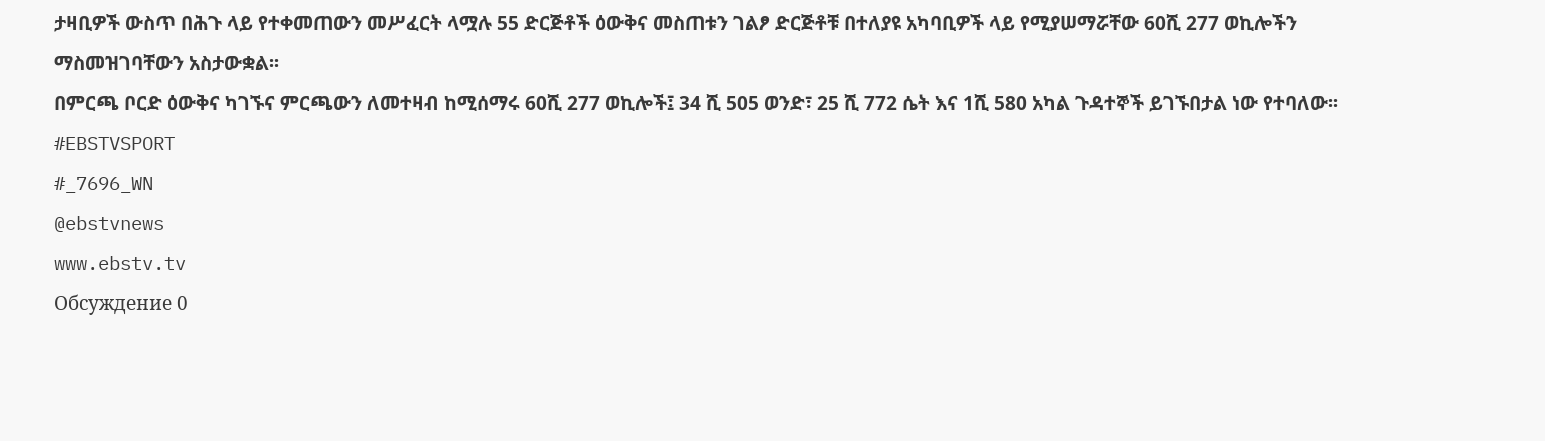ታዛቢዎች ውስጥ በሕጉ ላይ የተቀመጠውን መሥፈርት ላሟሉ 55 ድርጅቶች ዕውቅና መስጠቱን ገልፆ ድርጅቶቹ በተለያዩ አካባቢዎች ላይ የሚያሠማሯቸው 60ሺ 277 ወኪሎችን ማስመዝገባቸውን አስታውቋል፡፡
በምርጫ ቦርድ ዕውቅና ካገኙና ምርጫውን ለመተዛብ ከሚሰማሩ 60ሺ 277 ወኪሎች፤ 34 ሺ 505 ወንድ፣ 25 ሺ 772 ሴት እና 1ሺ 580 አካል ጉዳተኞች ይገኙበታል ነው የተባለው፡፡
#EBSTVSPORT
#_7696_WN
@ebstvnews
www.ebstv.tv
Обсуждение 0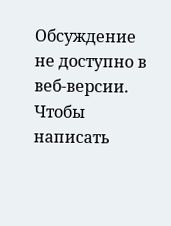Обсуждение не доступно в веб-версии. Чтобы написать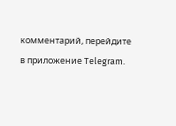комментарий, перейдите в приложение Telegram.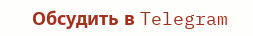Обсудить в Telegram